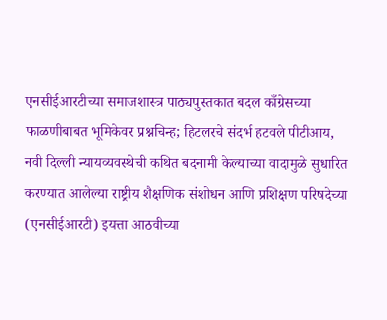एनसीईआरटीच्या समाजशास्त्र पाठ्यपुस्तकात बदल काँग्रेसच्या फाळणीबाबत भूमिकेवर प्रश्नचिन्ह; हिटलरचे संदर्भ हटवले पीटीआय, नवी दिल्ली न्यायव्यवस्थेची कथित बदनामी केल्याच्या वादामुळे सुधारित करण्यात आलेल्या राष्ट्रीय शैक्षणिक संशोधन आणि प्रशिक्षण परिषदेच्या (एनसीईआरटी) इयत्ता आठवीच्या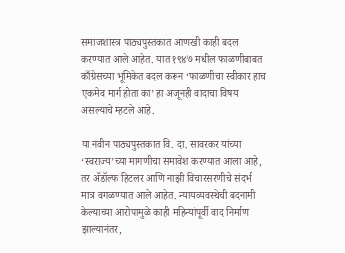समाजशास्त्र पाठ्यपुस्तकात आणखी काही बदल करण्यात आले आहेत. यात १९४७ मधील फाळणीबाबत काँग्रेसच्या भूमिकेत बदल करून ‘फाळणीचा स्वीकार हाच एकमेव मार्ग होता का’ हा अजूनही वादाचा विषय असल्याचे म्हटले आहे.

या नवीन पाठ्यपुस्तकात वि. दा. सावरकर यांच्या ‘स्वराज्य’च्या मागणीचा समावेश करण्यात आला आहे, तर ॲडॉल्फ हिटलर आणि नाझी विचारसरणीचे संदर्भ मात्र वगळण्यात आले आहेत. न्यायव्यवस्थेची बदनामी केल्याच्या आरोपामुळे काही महिन्यांपूर्वी वाद निर्माण झाल्यानंतर,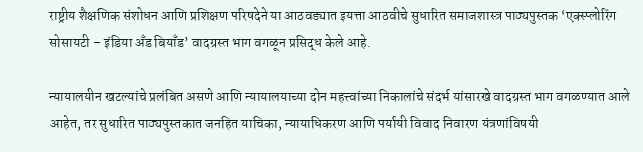राष्ट्रीय शैक्षणिक संशोधन आणि प्रशिक्षण परिषदेने या आठवड्यात इयत्ता आठवीचे सुधारित समाजशास्त्र पाठ्यपुस्तक ‘एक्स्प्लोरिंग सोसायटी – इंडिया अँड बियाँड’ वादग्रस्त भाग वगळून प्रसिद्ध केले आहे.

न्यायालयीन खटल्यांचे प्रलंबित असणे आणि न्यायालयाच्या दोन महत्त्वांच्या निकालांचे संदर्भ यांसारखे वादग्रस्त भाग वगळण्यात आले आहेत, तर सुधारित पाठ्यपुस्तकात जनहित याचिका, न्यायाधिकरण आणि पर्यायी विवाद निवारण यंत्रणांविषयी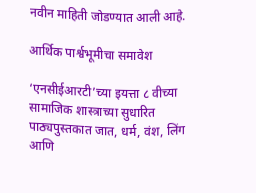नवीन माहिती जोडण्यात आली आहे.

आर्थिक पार्श्वभूमीचा समावेश

‘एनसीईआरटी’च्या इयत्ता ८ वीच्या सामाजिक शास्त्राच्या सुधारित पाठ्यपुस्तकात जात, धर्म, वंश, लिंग आणि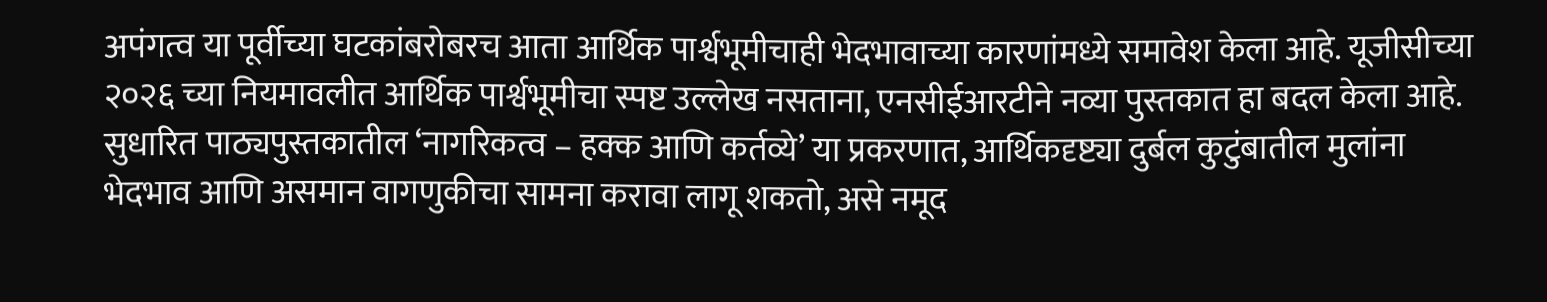अपंगत्व या पूर्वीच्या घटकांबरोबरच आता आर्थिक पार्श्वभूमीचाही भेदभावाच्या कारणांमध्ये समावेश केला आहे. यूजीसीच्या २०२६ च्या नियमावलीत आर्थिक पार्श्वभूमीचा स्पष्ट उल्लेख नसताना, एनसीईआरटीने नव्या पुस्तकात हा बदल केला आहे. सुधारित पाठ्यपुस्तकातील ‘नागरिकत्व – हक्क आणि कर्तव्ये’ या प्रकरणात, आर्थिकदृष्ट्या दुर्बल कुटुंबातील मुलांना भेदभाव आणि असमान वागणुकीचा सामना करावा लागू शकतो, असे नमूद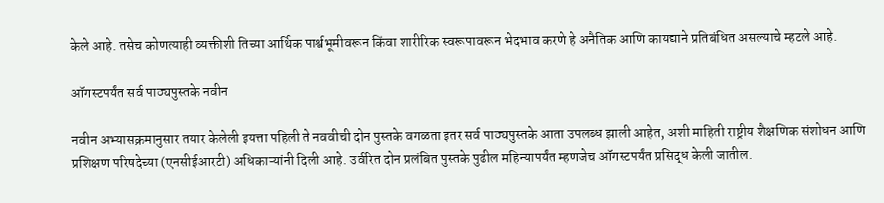केले आहे. तसेच कोणत्याही व्यक्तीशी तिच्या आर्थिक पार्श्वभूमीवरून किंवा शारीरिक स्वरूपावरून भेदभाव करणे हे अनैतिक आणि कायद्याने प्रतिबंधित असल्याचे म्हटले आहे.

ऑगस्टपर्यंत सर्व पाठ्यपुस्तके नवीन

नवीन अभ्यासक्रमानुसार तयार केलेली इयत्ता पहिली ते नववीची दोन पुस्तके वगळता इतर सर्व पाठ्यपुस्तके आता उपलब्ध झाली आहेत, अशी माहिती राष्ट्रीय शैक्षणिक संशोधन आणि प्रशिक्षण परिषदेच्या (एनसीईआरटी) अधिकाऱ्यांनी दिली आहे. उर्वरित दोन प्रलंबित पुस्तके पुढील महिन्यापर्यंत म्हणजेच ऑगस्टपर्यंत प्रसिद्ध केली जातील.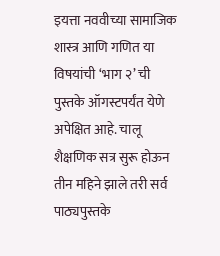इयत्ता नववीच्या सामाजिक शास्त्र आणि गणित या विषयांची ‘भाग २’ ची पुस्तके ऑगस्टपर्यंत येणे अपेक्षित आहे. चालू शैक्षणिक सत्र सुरू होऊन तीन महिने झाले तरी सर्व पाठ्यपुस्तके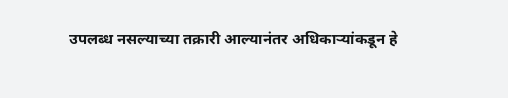उपलब्ध नसल्याच्या तक्रारी आल्यानंतर अधिकाऱ्यांकडून हे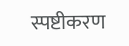स्पष्टीकरण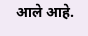आले आहे.